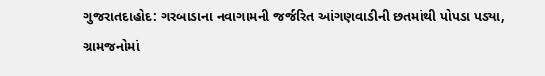ગુજરાતદાહોદ: ગરબાડાના નવાગામની જર્જરિત આંગણવાડીની છતમાંથી પોપડા પડ્યા, ગ્રામજનોમાં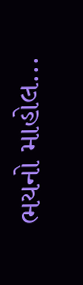ભયનો માહોલ...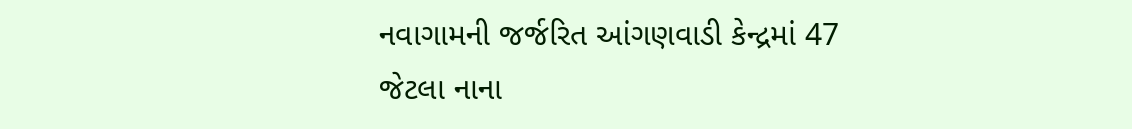નવાગામની જર્જરિત આંગણવાડી કેન્દ્રમાં 47 જેટલા નાના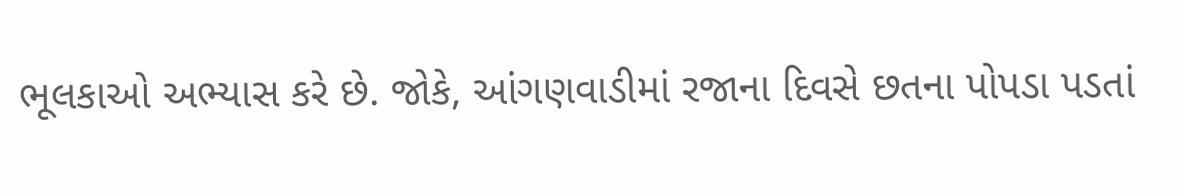ભૂલકાઓ અભ્યાસ કરે છે. જોકે, આંગણવાડીમાં રજાના દિવસે છતના પોપડા પડતાં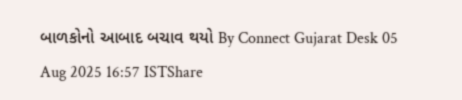બાળકોનો આબાદ બચાવ થયો By Connect Gujarat Desk 05 Aug 2025 16:57 ISTShare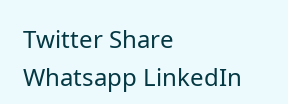Twitter Share Whatsapp LinkedIn